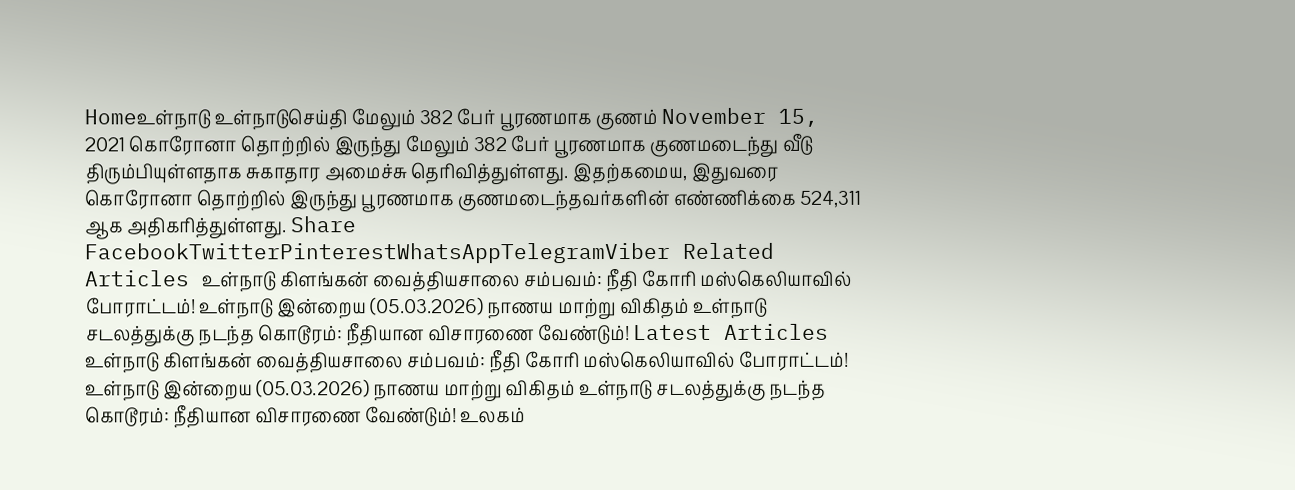Homeஉள்நாடு உள்நாடுசெய்தி மேலும் 382 பேர் பூரணமாக குணம் November 15, 2021 கொரோனா தொற்றில் இருந்து மேலும் 382 பேர் பூரணமாக குணமடைந்து வீடு திரும்பியுள்ளதாக சுகாதார அமைச்சு தெரிவித்துள்ளது. இதற்கமைய, இதுவரை கொரோனா தொற்றில் இருந்து பூரணமாக குணமடைந்தவர்களின் எண்ணிக்கை 524,311 ஆக அதிகரித்துள்ளது. Share FacebookTwitterPinterestWhatsAppTelegramViber Related Articles உள்நாடு கிளங்கன் வைத்தியசாலை சம்பவம்: நீதி கோரி மஸ்கெலியாவில் போராட்டம்! உள்நாடு இன்றைய (05.03.2026) நாணய மாற்று விகிதம் உள்நாடு சடலத்துக்கு நடந்த கொடூரம்: நீதியான விசாரணை வேண்டும்! Latest Articles உள்நாடு கிளங்கன் வைத்தியசாலை சம்பவம்: நீதி கோரி மஸ்கெலியாவில் போராட்டம்! உள்நாடு இன்றைய (05.03.2026) நாணய மாற்று விகிதம் உள்நாடு சடலத்துக்கு நடந்த கொடூரம்: நீதியான விசாரணை வேண்டும்! உலகம்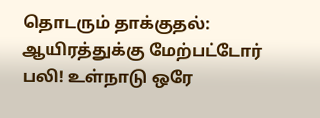தொடரும் தாக்குதல்: ஆயிரத்துக்கு மேற்பட்டோர் பலி! உள்நாடு ஒரே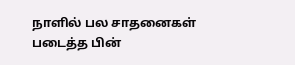நாளில் பல சாதனைகள் படைத்த பின்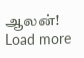ஆலன்! Load more